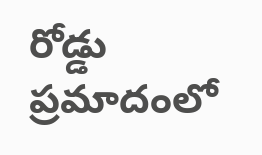రోడ్డు ప్రమాదంలో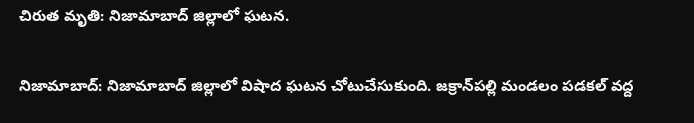చిరుత మృతి: నిజామాబాద్ జిల్లాలో ఘటన.

నిజామాబాద్: నిజామాబాద్ జిల్లాలో విషాద ఘటన చోటుచేసుకుంది. జక్రాన్‌పల్లి మండలం పడకల్ వద్ద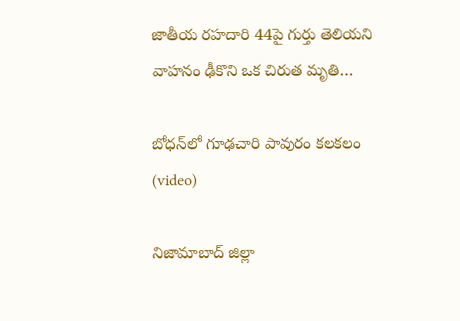జాతీయ రహదారి 44పై గుర్తు తెలియని వాహనం ఢీకొని ఒక చిరుత మృతి…

బోధన్‌లో గూఢచారి పావురం కలకలం (video)

నిజామాబాద్ జిల్లా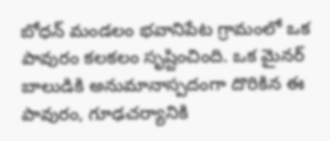బోధన్ మండలం భవానిపేట గ్రామంలో ఒక పావురం కలకలం సృష్టించింది. ఒక మైనర్ బాలుడికి అనుమానాస్పదంగా దొరికిన ఈ పావురం, గూఢచర్యానికి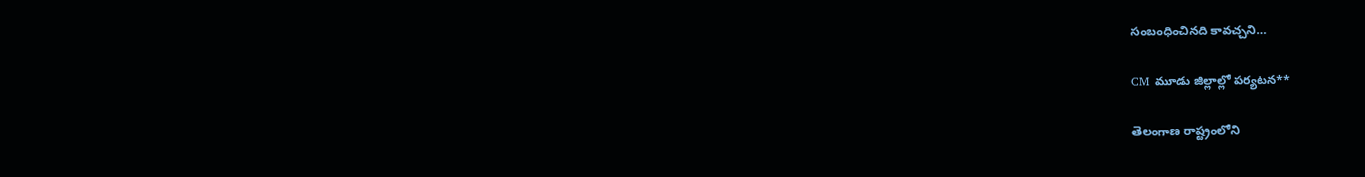సంబంధించినది కావచ్చని…

CM మూడు జిల్లాల్లో పర్యటన**

తెలంగాణ రాష్ట్రంలోని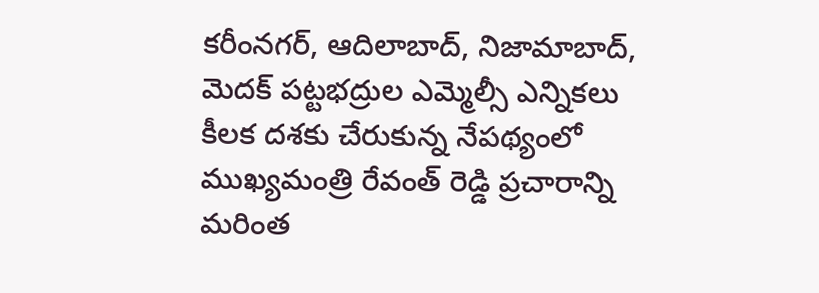కరీంనగర్, ఆదిలాబాద్, నిజామాబాద్, మెదక్ పట్టభద్రుల ఎమ్మెల్సీ ఎన్నికలు కీలక దశకు చేరుకున్న నేపథ్యంలో ముఖ్యమంత్రి రేవంత్ రెడ్డి ప్రచారాన్ని మరింత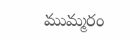ముమ్మరం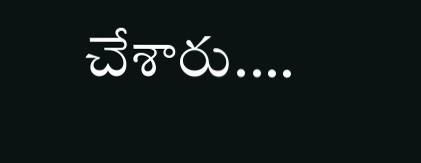చేశారు.…